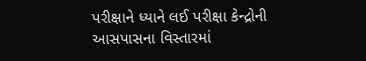પરીક્ષાને ધ્યાને લઈ પરીક્ષા કેન્દ્રોની
આસપાસના વિસ્તારમાં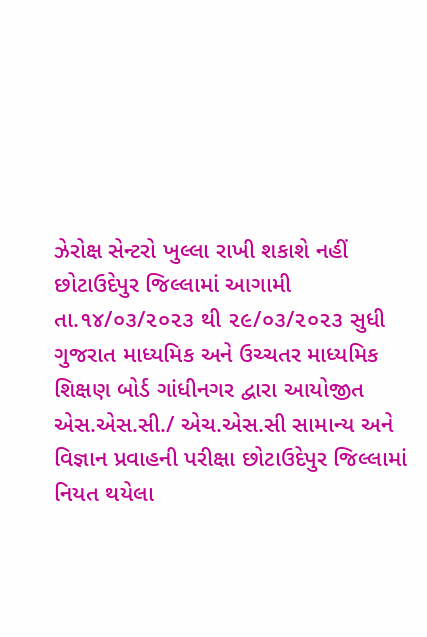ઝેરોક્ષ સેન્ટરો ખુલ્લા રાખી શકાશે નહીં
છોટાઉદેપુર જિલ્લામાં આગામી તા.૧૪/૦૩/૨૦૨૩ થી ૨૯/૦૩/૨૦૨૩ સુધી ગુજરાત માધ્યમિક અને ઉચ્ચતર માધ્યમિક શિક્ષણ બોર્ડ ગાંધીનગર દ્વારા આયોજીત એસ.એસ.સી./ એચ.એસ.સી સામાન્ય અને વિજ્ઞાન પ્રવાહની પરીક્ષા છોટાઉદેપુર જિલ્લામાં નિયત થયેલા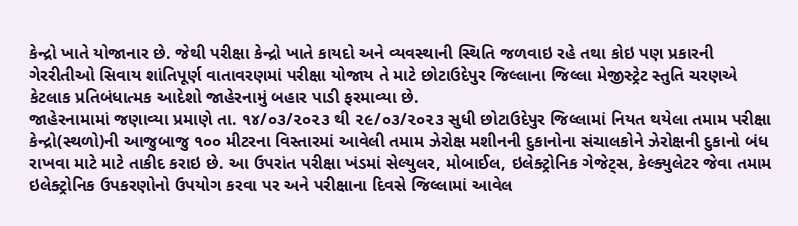કેન્દ્રો ખાતે યોજાનાર છે. જેથી પરીક્ષા કેન્દ્રો ખાતે કાયદો અને વ્યવસ્થાની સ્થિતિ જળવાઇ રહે તથા કોઇ પણ પ્રકારની ગેરરીતીઓ સિવાય શાંતિપૂર્ણ વાતાવરણમાં પરીક્ષા યોજાય તે માટે છોટાઉદેપુર જિલ્લાના જિલ્લા મેજીસ્ટ્રેટ સ્તુતિ ચરણએ કેટલાક પ્રતિબંધાત્મક આદેશો જાહેરનામું બહાર પાડી ફરમાવ્યા છે.
જાહેરનામામાં જણાવ્યા પ્રમાણે તા. ૧૪/૦૩/૨૦૨૩ થી ૨૯/૦૩/૨૦૨૩ સુધી છોટાઉદેપુર જિલ્લામાં નિયત થયેલા તમામ પરીક્ષા કેન્દ્રો(સ્થળો)ની આજુબાજુ ૧૦૦ મીટરના વિસ્તારમાં આવેલી તમામ ઝેરોક્ષ મશીનની દુકાનોના સંચાલકોને ઝેરોક્ષની દુકાનો બંધ રાખવા માટે માટે તાકીદ કરાઇ છે. આ ઉપરાંત પરીક્ષા ખંડમાં સેલ્યુલર, મોબાઈલ, ઇલેક્ટ્રોનિક ગેજેટ્સ, કેલ્ક્યુલેટર જેવા તમામ ઇલેક્ટ્રોનિક ઉપકરણોનો ઉપયોગ કરવા પર અને પરીક્ષાના દિવસે જિલ્લામાં આવેલ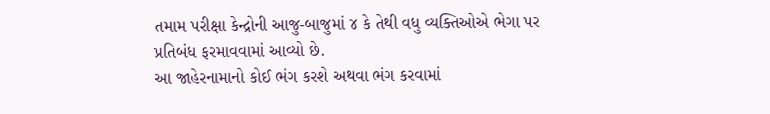તમામ પરીક્ષા કેન્દ્રોની આજુ-બાજુમાં ૪ કે તેથી વધુ વ્યક્તિઓએ ભેગા પર પ્રતિબંધ ફરમાવવામાં આવ્યો છે.
આ જાહેરનામાનો કોઈ ભંગ કરશે અથવા ભંગ કરવામાં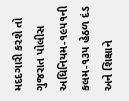મદદગારી કરશે તો ગુજરાત પોલીસ અધિનિયમ-૧૯૫૧ની કલમ-૧૩૫ હેઠળ દંડ અને શિક્ષાને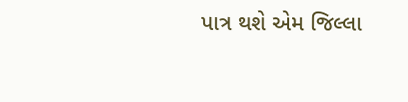પાત્ર થશે એમ જિલ્લા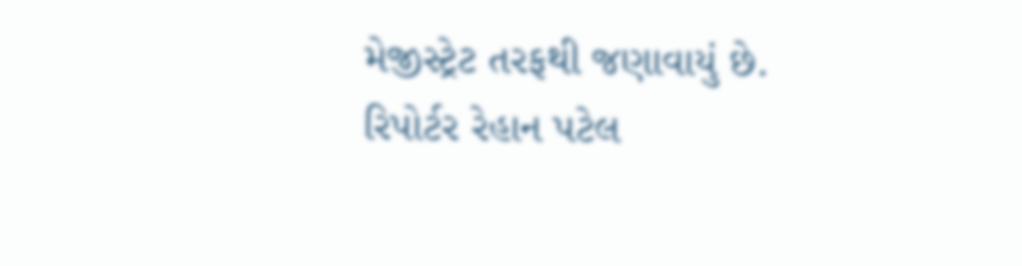મેજીસ્ટ્રેટ તરફથી જણાવાયું છે.
રિપોર્ટર રેહાન પટેલ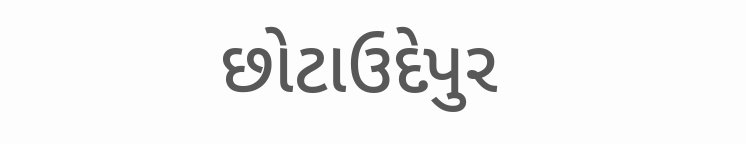છોટાઉદેપુર